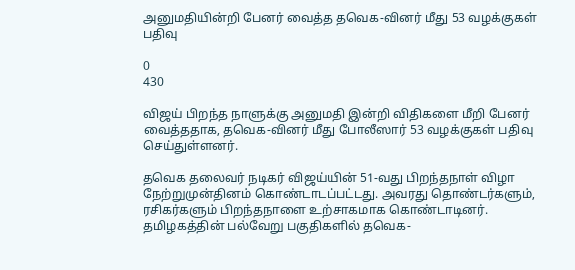அனுமதியின்றி பேனர் வைத்த தவெக-வினர் மீது 53 வழக்குகள் பதிவு

0
430

விஜய் பிறந்த நாளுக்கு அனுமதி இன்றி விதிகளை மீறி பேனர் வைத்ததாக, தவெக-வினர் மீது போலீஸார் 53 வழக்குகள் பதிவு செய்துள்ளனர்.

தவெக தலைவர் நடிகர் விஜய்யின் 51-வது பிறந்தநாள் விழா நேற்றுமுன்தினம் கொண்டாடப்பட்டது. அவரது தொண்டர்களும், ரசிகர்களும் பிறந்தநாளை உற்சாகமாக கொண்டாடினர். தமிழகத்தின் பல்வேறு பகுதிகளில் தவெக-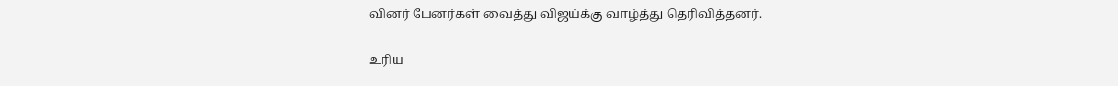வினர் பேனர்கள் வைத்து விஜய்க்கு வாழ்த்து தெரிவித்தனர்.

உரிய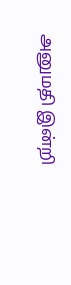அனுமதி இன்றி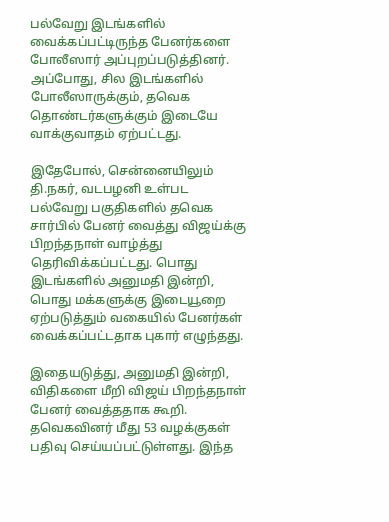பல்வேறு இடங்களில் வைக்கப்பட்டிருந்த பேனர்களை போலீஸார் அப்புறப்படுத்தினர். அப்போது, சில இடங்களில் போலீஸாருக்கும், தவெக தொண்டர்களுக்கும் இடையே வாக்குவாதம் ஏற்பட்டது.

இதேபோல், சென்னையிலும் தி.நகர், வடபழனி உள்பட பல்வேறு பகுதிகளில் தவெக சார்பில் பேனர் வைத்து விஜய்க்கு பிறந்தநாள் வாழ்த்து தெரிவிக்கப்பட்டது. பொது இடங்களில் அனுமதி இன்றி, பொது மக்களுக்கு இடையூறை ஏற்படுத்தும் வகையில் பேனர்கள் வைக்கப்பட்டதாக புகார் எழுந்தது.

இதையடுத்து, அனுமதி இன்றி, விதிகளை மீறி விஜய் பிறந்தநாள் பேனர் வைத்ததாக கூறி. தவெகவினர் மீது 53 வழக்குகள் பதிவு செய்யப்பட்டுள்ளது. இந்த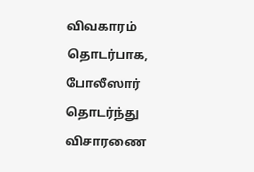விவகாரம் தொடர்பாக, போலீஸார் தொடர்ந்து விசாரணை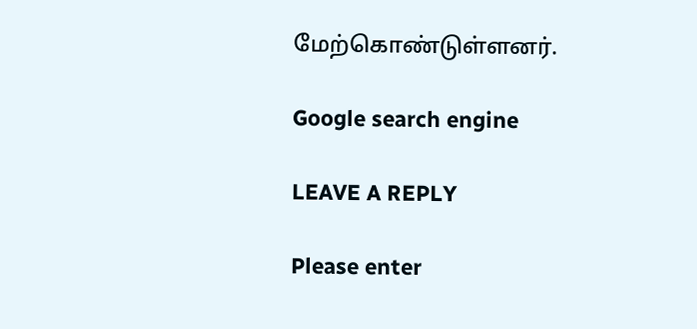மேற்கொண்டுள்ளனர்.

Google search engine

LEAVE A REPLY

Please enter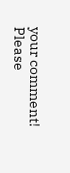your comment!
Please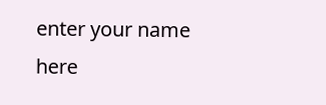enter your name here